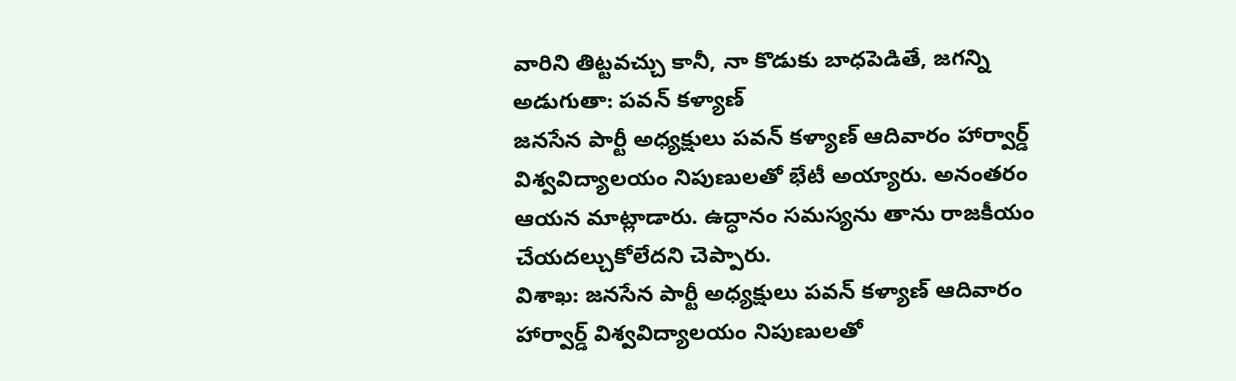వారిని తిట్టవచ్చు కానీ, నా కొడుకు బాధపెడితే, జగన్ని అడుగుతా: పవన్ కళ్యాణ్
జనసేన పార్టీ అధ్యక్షులు పవన్ కళ్యాణ్ ఆదివారం హార్వార్డ్ విశ్వవిద్యాలయం నిపుణులతో భేటీ అయ్యారు. అనంతరం ఆయన మాట్లాడారు. ఉద్ధానం సమస్యను తాను రాజకీయం చేయదల్చుకోలేదని చెప్పారు.
విశాఖ: జనసేన పార్టీ అధ్యక్షులు పవన్ కళ్యాణ్ ఆదివారం హార్వార్డ్ విశ్వవిద్యాలయం నిపుణులతో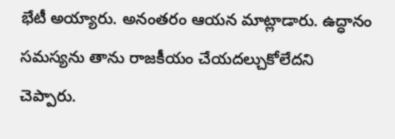భేటీ అయ్యారు. అనంతరం ఆయన మాట్లాడారు. ఉద్ధానం సమస్యను తాను రాజకీయం చేయదల్చుకోలేదని చెప్పారు.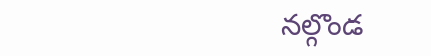నల్గొండ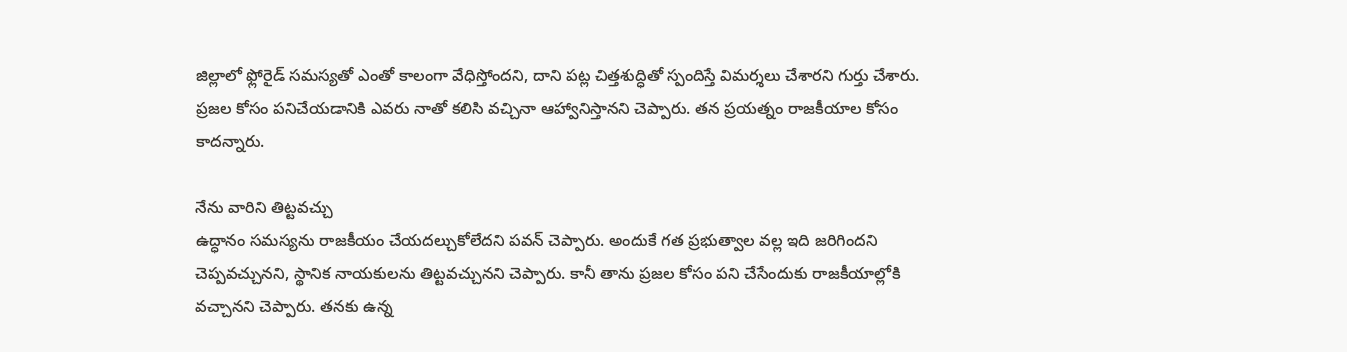జిల్లాలో ఫ్లోరైడ్ సమస్యతో ఎంతో కాలంగా వేధిస్తోందని, దాని పట్ల చిత్తశుద్ధితో స్పందిస్తే విమర్శలు చేశారని గుర్తు చేశారు. ప్రజల కోసం పనిచేయడానికి ఎవరు నాతో కలిసి వచ్చినా ఆహ్వానిస్తానని చెప్పారు. తన ప్రయత్నం రాజకీయాల కోసం కాదన్నారు.

నేను వారిని తిట్టవచ్చు
ఉద్ధానం సమస్యను రాజకీయం చేయదల్చుకోలేదని పవన్ చెప్పారు. అందుకే గత ప్రభుత్వాల వల్ల ఇది జరిగిందని చెప్పవచ్చునని, స్థానిక నాయకులను తిట్టవచ్చునని చెప్పారు. కానీ తాను ప్రజల కోసం పని చేసేందుకు రాజకీయాల్లోకి వచ్చానని చెప్పారు. తనకు ఉన్న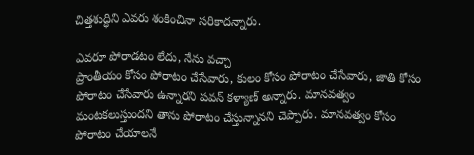చిత్తశుద్ధిని ఎవరు శంకించినా సరికాదన్నారు.

ఎవరూ పోరాడటం లేదు, నేను వచ్చా
ప్రాంతీయం కోసం పోరాటం చేసేవారు, కులం కోసం పోరాటం చేసేవారు, జాతి కోసం పోరాటం చేసేవారు ఉన్నారని పవన్ కళ్యాణ్ అన్నారు. మానవత్వం మంటకలుస్తుందని తాను పోరాటం చేస్తున్నానని చెప్పారు. మానవత్వం కోసం పోరాటం చేయాలనే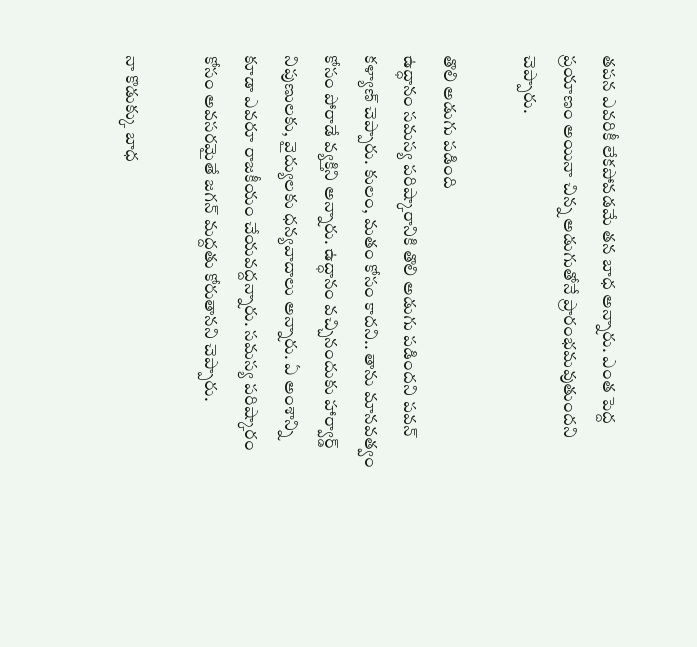తపన ఎవరికీ లేకపోవడమే తన బాధ అన్నారు. ఎంత పెద్ద ప్రయాణం అయినా చిన్న అడుగుతోనే ప్రారంభమవుతుందని చెప్పారు.

తొలి అడుగు పడింది
ఉద్ధానం సమస్య పరిష్కారానికి తొలి అడుగు పడిందని పవన్ కళ్యాణ్ చెప్పారు. కులం, మతం కోసం కాదని.. తాను మానవత్వం కోసం పోరాడే వ్యక్తిని అన్నారు. ఉద్ధానం వచ్చినందుకు హార్వార్డ్ నిపుణులకు, వైద్యులకు ధన్యవాదాలు అన్నారు. ఏ అంశాన్ని కూడా ఎవరూ రాజకీయం చేయవద్దన్నారు. సమస్య పరిష్కారం కోసం అవసరమైతే జగన్ మద్దతు కోరుతానని చెప్పారు.

నా కొడుక్కు బాధ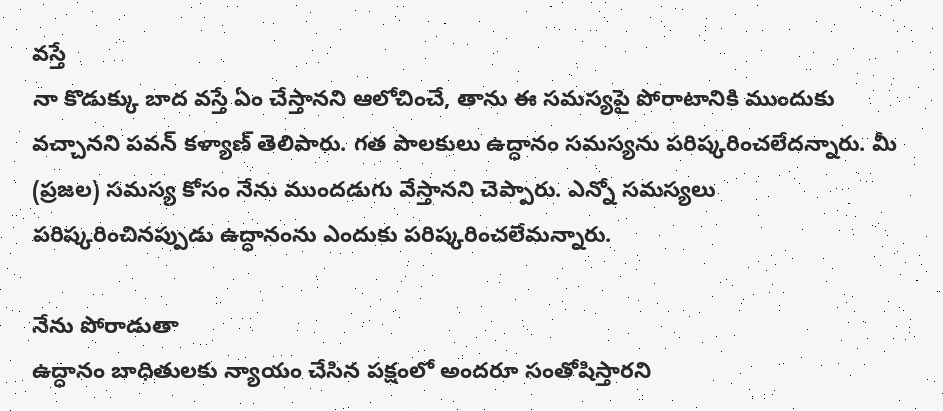వస్తే
నా కొడుక్కు బాద వస్తే ఏం చేస్తానని ఆలోచించే, తాను ఈ సమస్యపై పోరాటానికి ముందుకు వచ్చానని పవన్ కళ్యాణ్ తెలిపారు. గత పాలకులు ఉద్ధానం సమస్యను పరిష్కరించలేదన్నారు. మీ (ప్రజల) సమస్య కోసం నేను ముందడుగు వేస్తానని చెప్పారు. ఎన్నో సమస్యలు పరిష్కరించినప్పుడు ఉద్ధానంను ఎందుకు పరిష్కరించలేమన్నారు.

నేను పోరాడుతా
ఉద్ధానం బాధితులకు న్యాయం చేసిన పక్షంలో అందరూ సంతోషిస్తారని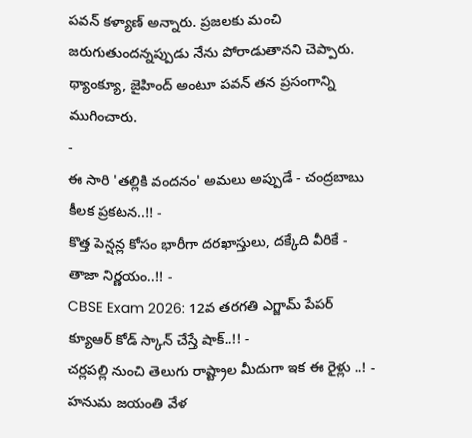పవన్ కళ్యాణ్ అన్నారు. ప్రజలకు మంచి జరుగుతుందన్నప్పుడు నేను పోరాడుతానని చెప్పారు. థ్యాంక్యూ, జైహింద్ అంటూ పవన్ తన ప్రసంగాన్ని ముగించారు.
-
ఈ సారి 'తల్లికి వందనం' అమలు అప్పుడే - చంద్రబాబు కీలక ప్రకటన..!! -
కొత్త పెన్షన్ల కోసం భారీగా దరఖాస్తులు, దక్కేది వీరికే - తాజా నిర్ణయం..!! -
CBSE Exam 2026: 12వ తరగతి ఎగ్జామ్ పేపర్ క్యూఆర్ కోడ్ స్కాన్ చేస్తే షాక్..!! -
చర్లపల్లి నుంచి తెలుగు రాష్ట్రాల మీదుగా ఇక ఈ రైళ్లు ..! -
హనుమ జయంతి వేళ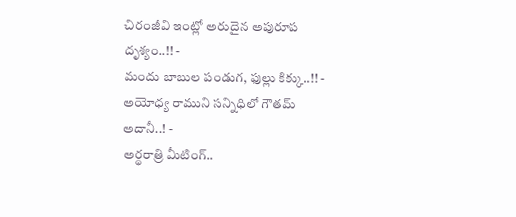చిరంజీవి ఇంట్లో అరుదైన అపురూప దృశ్యం..!! -
మందు బాబుల పండుగ, ఫుల్లు కిక్కు..!! -
అయోధ్య రాముని సన్నిధిలో గౌతమ్ అదానీ..! -
అర్థరాత్రి మీటింగ్..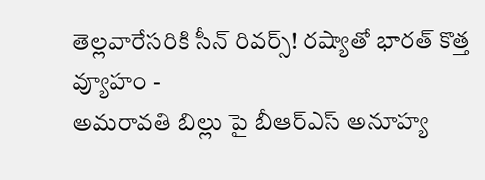తెల్లవారేసరికి సీన్ రివర్స్! రష్యాతో భారత్ కొత్త వ్యూహం -
అమరావతి బిల్లు పై బీఆర్ఎస్ అనూహ్య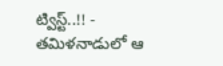ట్విస్ట్..!! -
తమిళనాడులో ఆ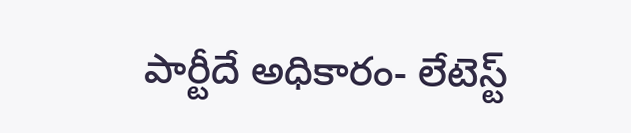పార్టీదే అధికారం- లేటెస్ట్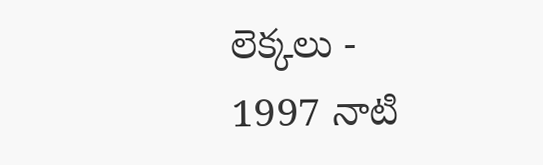లెక్కలు -
1997 నాటి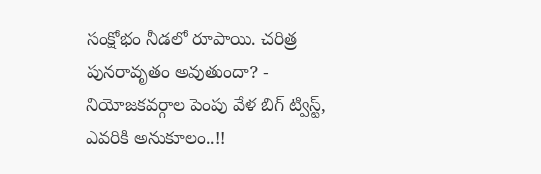సంక్షోభం నీడలో రూపాయి. చరిత్ర పునరావృతం అవుతుందా? -
నియోజకవర్గాల పెంపు వేళ బిగ్ ట్విస్ట్, ఎవరికి అనుకూలం..!!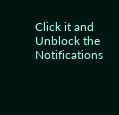Click it and Unblock the Notifications